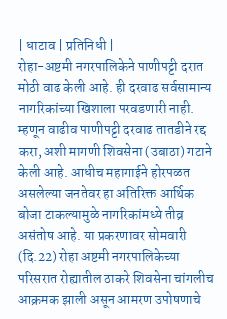| धाटाव | प्रतिनिधी |
रोहा-अष्टमी नगरपालिकेने पाणीपट्टी दरात मोठी वाढ केली आहे. ही दरवाढ सर्वसामान्य नागरिकांच्या खिशाला परवडणारी नाही. म्हणून वाढीव पाणीपट्टी दरवाढ तातडीने रद्द करा, अशी मागणी शिवसेना (उबाठा) गटाने केली आहे. आधीच महागाईने होरपळत असलेल्या जनतेवर हा अतिरिक्त आर्थिक बोजा टाकल्यामुळे नागरिकांमध्ये तीव्र असंतोष आहे. या प्रकरणावर सोमवारी (दि.22) रोहा अष्टमी नगरपालिकेच्या परिसरात रोह्यातील ठाकरे शिवसेना चांगलीच आक्रमक झाली असून आमरण उपोषणाचे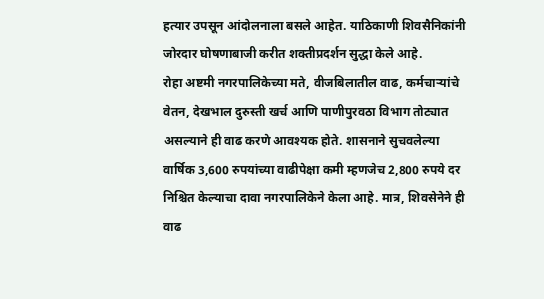हत्यार उपसून आंदोलनाला बसले आहेत. याठिकाणी शिवसैनिकांनी जोरदार घोषणाबाजी करीत शक्तीप्रदर्शन सुद्धा केले आहे.
रोहा अष्टमी नगरपालिकेच्या मते, वीजबिलातील वाढ, कर्मचाऱ्यांचे वेतन, देखभाल दुरुस्ती खर्च आणि पाणीपुरवठा विभाग तोट्यात असल्याने ही वाढ करणे आवश्यक होते. शासनाने सुचवलेल्या वार्षिक 3,600 रुपयांच्या वाढीपेक्षा कमी म्हणजेच 2,800 रुपये दर निश्चित केल्याचा दावा नगरपालिकेने केला आहे. मात्र, शिवसेनेने ही वाढ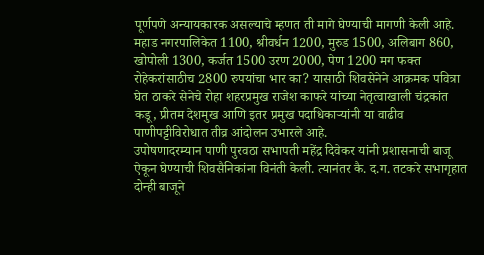पूर्णपणे अन्यायकारक असल्याचे म्हणत ती मागे घेण्याची मागणी केली आहे. महाड नगरपालिकेत 1100, श्रीवर्धन 1200, मुरुड 1500, अलिबाग 860, खोपोली 1300, कर्जत 1500 उरण 2000, पेण 1200 मग फक्त रोहेकरांसाठीच 2800 रुपयांचा भार का? यासाठी शिवसेनेने आक्रमक पवित्रा घेत ठाकरे सेनेचे रोहा शहरप्रमुख राजेश काफरे यांच्या नेतृत्वाखाली चंद्रकांत कडू, प्रीतम देशमुख आणि इतर प्रमुख पदाधिकाऱ्यांनी या वाढीव पाणीपट्टीविरोधात तीव्र आंदोलन उभारले आहे.
उपोषणादरम्यान पाणी पुरवठा सभापती महेंद्र दिवेकर यांनी प्रशासनाची बाजू ऐकून घेण्याची शिवसैनिकांना विनंती केली. त्यानंतर कै. द.ग. तटकरे सभागृहात दोन्ही बाजूने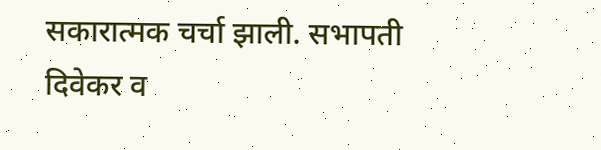सकारात्मक चर्चा झाली. सभापती दिवेकर व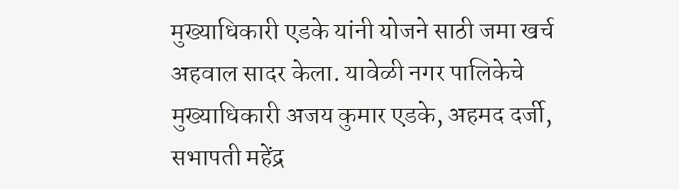मुख्याधिकारी एडके यांनी योजने साठी जमा खर्च अहवाल सादर केला. यावेळी नगर पालिकेचे मुख्याधिकारी अजय कुमार एडके, अहमद दर्जी, सभापती महेंद्र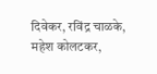दिवेकर, रविंद्र चाळके, महेश कोलटकर,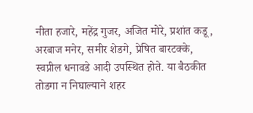नीता हजारे, महेंद्र गुजर, अजित मोरे, प्रशांत कडू, अरबाज मनेर, समीर शेडगे, प्रेषित बारटक्के, स्वप्नील धनावडे आदी उपस्थित होते. या बैठकीत तोडगा न निघाल्याने शहर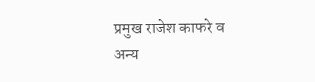प्रमुख राजेश काफरे व अन्य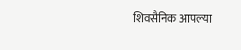शिवसैनिक आपल्या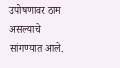उपोषणावर ठाम असल्याचे सांगण्यात आले.